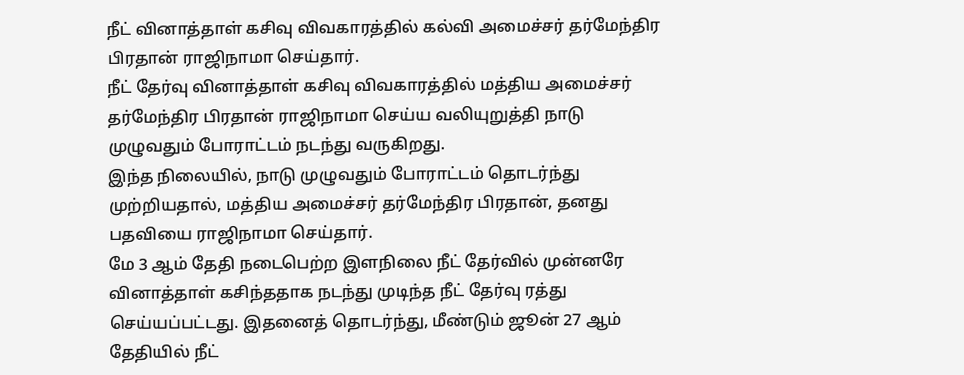நீட் வினாத்தாள் கசிவு விவகாரத்தில் கல்வி அமைச்சர் தர்மேந்திர பிரதான் ராஜிநாமா செய்தார்.
நீட் தேர்வு வினாத்தாள் கசிவு விவகாரத்தில் மத்திய அமைச்சர் தர்மேந்திர பிரதான் ராஜிநாமா செய்ய வலியுறுத்தி நாடு முழுவதும் போராட்டம் நடந்து வருகிறது.
இந்த நிலையில், நாடு முழுவதும் போராட்டம் தொடர்ந்து முற்றியதால், மத்திய அமைச்சர் தர்மேந்திர பிரதான், தனது பதவியை ராஜிநாமா செய்தார்.
மே 3 ஆம் தேதி நடைபெற்ற இளநிலை நீட் தேர்வில் முன்னரே வினாத்தாள் கசிந்ததாக நடந்து முடிந்த நீட் தேர்வு ரத்து செய்யப்பட்டது. இதனைத் தொடர்ந்து, மீண்டும் ஜூன் 27 ஆம் தேதியில் நீட்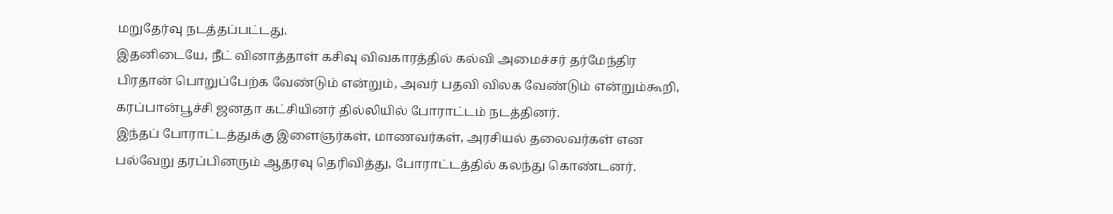மறுதேர்வு நடத்தப்பட்டது.
இதனிடையே, நீட் வினாத்தாள் கசிவு விவகாரத்தில் கல்வி அமைச்சர் தர்மேந்திர பிரதான் பொறுப்பேற்க வேண்டும் என்றும், அவர் பதவி விலக வேண்டும் என்றும்கூறி, கரப்பான்பூச்சி ஜனதா கட்சியினர் தில்லியில் போராட்டம் நடத்தினர்.
இந்தப் போராட்டத்துக்கு இளைஞர்கள், மாணவர்கள், அரசியல் தலைவர்கள் என பல்வேறு தரப்பினரும் ஆதரவு தெரிவித்து, போராட்டத்தில் கலந்து கொண்டனர்.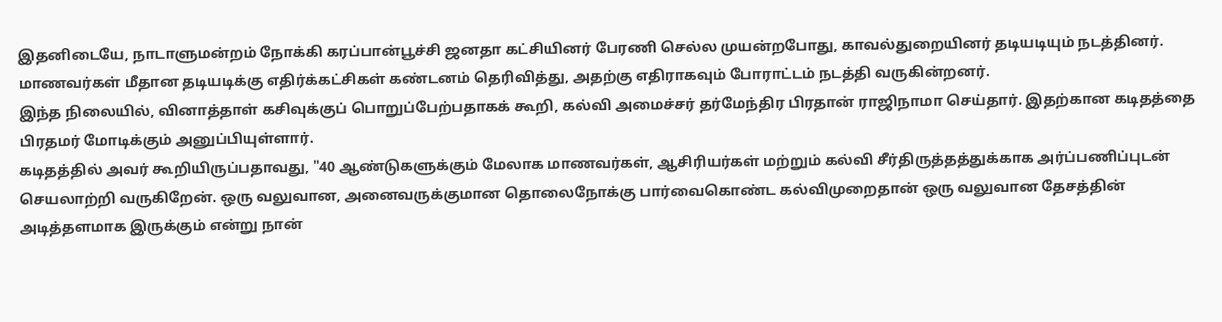இதனிடையே, நாடாளுமன்றம் நோக்கி கரப்பான்பூச்சி ஜனதா கட்சியினர் பேரணி செல்ல முயன்றபோது, காவல்துறையினர் தடியடியும் நடத்தினர். மாணவர்கள் மீதான தடியடிக்கு எதிர்க்கட்சிகள் கண்டனம் தெரிவித்து, அதற்கு எதிராகவும் போராட்டம் நடத்தி வருகின்றனர்.
இந்த நிலையில், வினாத்தாள் கசிவுக்குப் பொறுப்பேற்பதாகக் கூறி, கல்வி அமைச்சர் தர்மேந்திர பிரதான் ராஜிநாமா செய்தார். இதற்கான கடிதத்தை பிரதமர் மோடிக்கும் அனுப்பியுள்ளார்.
கடிதத்தில் அவர் கூறியிருப்பதாவது, "40 ஆண்டுகளுக்கும் மேலாக மாணவர்கள், ஆசிரியர்கள் மற்றும் கல்வி சீர்திருத்தத்துக்காக அர்ப்பணிப்புடன் செயலாற்றி வருகிறேன். ஒரு வலுவான, அனைவருக்குமான தொலைநோக்கு பார்வைகொண்ட கல்விமுறைதான் ஒரு வலுவான தேசத்தின் அடித்தளமாக இருக்கும் என்று நான்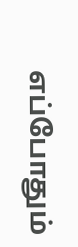எப்போதும்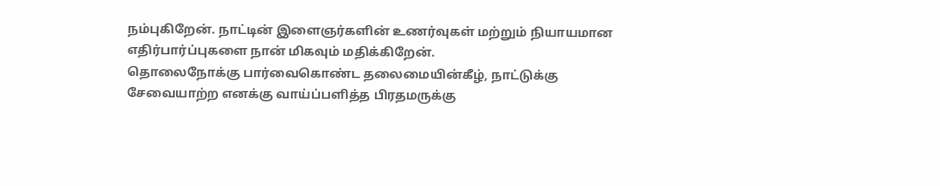நம்புகிறேன். நாட்டின் இளைஞர்களின் உணர்வுகள் மற்றும் நியாயமான எதிர்பார்ப்புகளை நான் மிகவும் மதிக்கிறேன்.
தொலைநோக்கு பார்வைகொண்ட தலைமையின்கீழ், நாட்டுக்கு சேவையாற்ற எனக்கு வாய்ப்பளித்த பிரதமருக்கு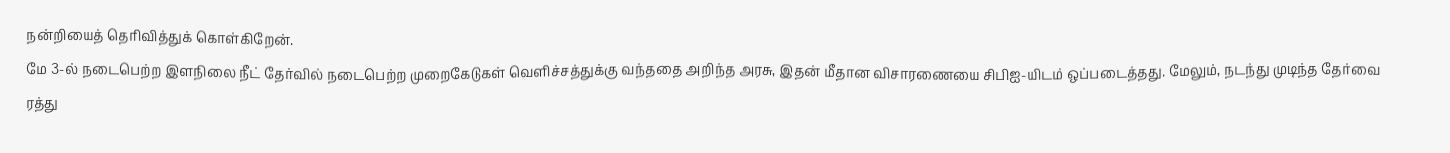நன்றியைத் தெரிவித்துக் கொள்கிறேன்.
மே 3-ல் நடைபெற்ற இளநிலை நீட் தேர்வில் நடைபெற்ற முறைகேடுகள் வெளிச்சத்துக்கு வந்ததை அறிந்த அரசு, இதன் மீதான விசாரணையை சிபிஐ-யிடம் ஒப்படைத்தது. மேலும், நடந்து முடிந்த தேர்வை ரத்து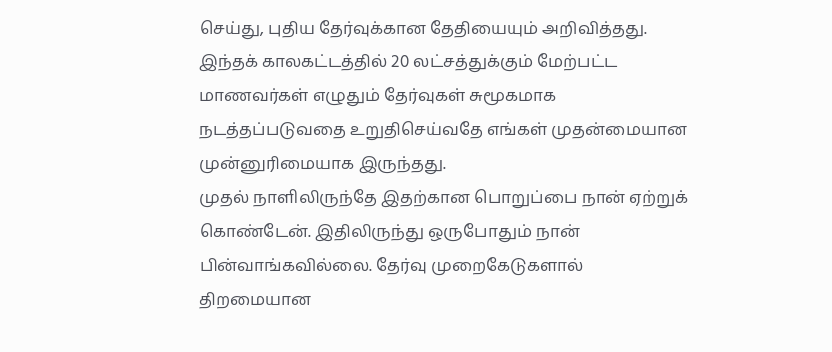செய்து, புதிய தேர்வுக்கான தேதியையும் அறிவித்தது.
இந்தக் காலகட்டத்தில் 20 லட்சத்துக்கும் மேற்பட்ட மாணவர்கள் எழுதும் தேர்வுகள் சுமூகமாக நடத்தப்படுவதை உறுதிசெய்வதே எங்கள் முதன்மையான முன்னுரிமையாக இருந்தது.
முதல் நாளிலிருந்தே இதற்கான பொறுப்பை நான் ஏற்றுக் கொண்டேன். இதிலிருந்து ஒருபோதும் நான் பின்வாங்கவில்லை. தேர்வு முறைகேடுகளால் திறமையான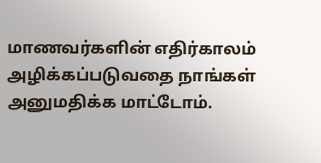மாணவர்களின் எதிர்காலம் அழிக்கப்படுவதை நாங்கள் அனுமதிக்க மாட்டோம்.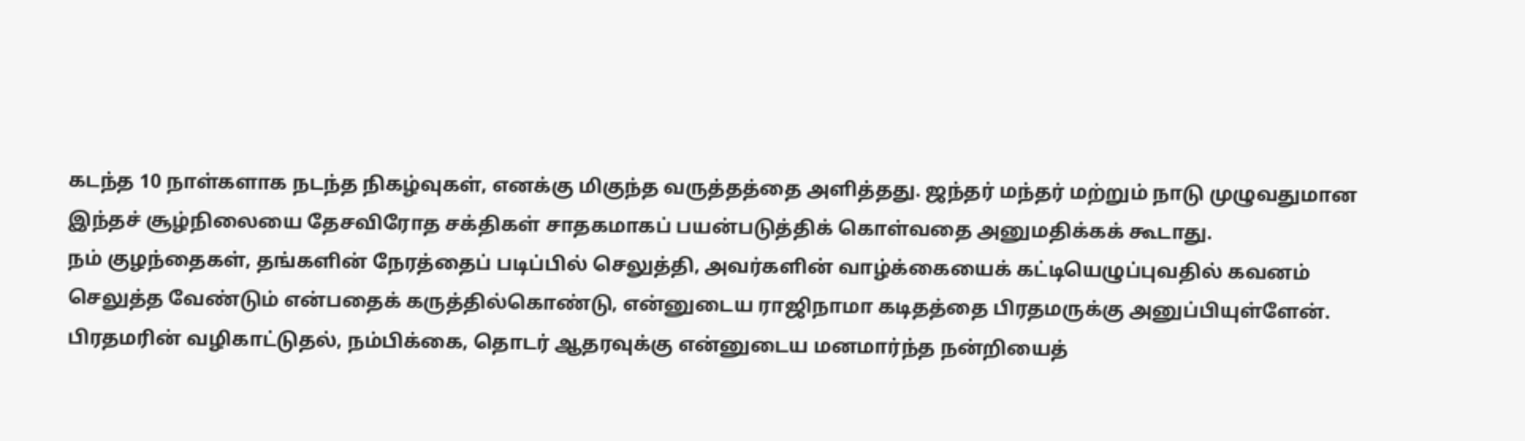கடந்த 10 நாள்களாக நடந்த நிகழ்வுகள், எனக்கு மிகுந்த வருத்தத்தை அளித்தது. ஜந்தர் மந்தர் மற்றும் நாடு முழுவதுமான இந்தச் சூழ்நிலையை தேசவிரோத சக்திகள் சாதகமாகப் பயன்படுத்திக் கொள்வதை அனுமதிக்கக் கூடாது.
நம் குழந்தைகள், தங்களின் நேரத்தைப் படிப்பில் செலுத்தி, அவர்களின் வாழ்க்கையைக் கட்டியெழுப்புவதில் கவனம் செலுத்த வேண்டும் என்பதைக் கருத்தில்கொண்டு, என்னுடைய ராஜிநாமா கடிதத்தை பிரதமருக்கு அனுப்பியுள்ளேன்.
பிரதமரின் வழிகாட்டுதல், நம்பிக்கை, தொடர் ஆதரவுக்கு என்னுடைய மனமார்ந்த நன்றியைத்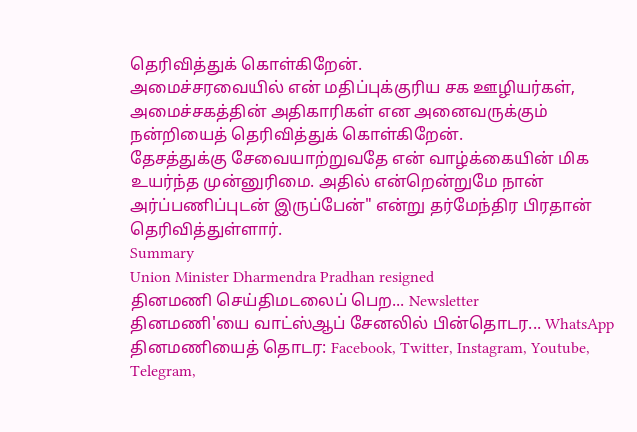தெரிவித்துக் கொள்கிறேன்.
அமைச்சரவையில் என் மதிப்புக்குரிய சக ஊழியர்கள், அமைச்சகத்தின் அதிகாரிகள் என அனைவருக்கும் நன்றியைத் தெரிவித்துக் கொள்கிறேன்.
தேசத்துக்கு சேவையாற்றுவதே என் வாழ்க்கையின் மிக உயர்ந்த முன்னுரிமை. அதில் என்றென்றுமே நான் அர்ப்பணிப்புடன் இருப்பேன்" என்று தர்மேந்திர பிரதான் தெரிவித்துள்ளார்.
Summary
Union Minister Dharmendra Pradhan resigned
தினமணி செய்திமடலைப் பெற... Newsletter
தினமணி'யை வாட்ஸ்ஆப் சேனலில் பின்தொடர... WhatsApp
தினமணியைத் தொடர: Facebook, Twitter, Instagram, Youtube, Telegram,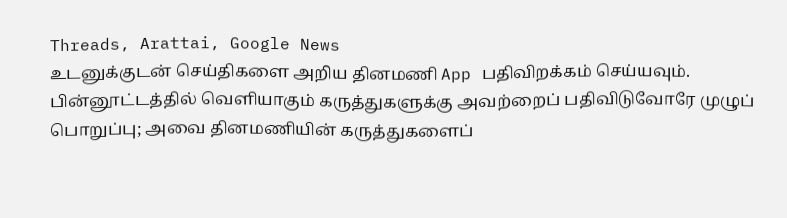Threads, Arattai, Google News
உடனுக்குடன் செய்திகளை அறிய தினமணி App பதிவிறக்கம் செய்யவும்.
பின்னூட்டத்தில் வெளியாகும் கருத்துகளுக்கு அவற்றைப் பதிவிடுவோரே முழுப் பொறுப்பு; அவை தினமணியின் கருத்துகளைப்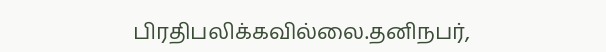பிரதிபலிக்கவில்லை.தனிநபர்,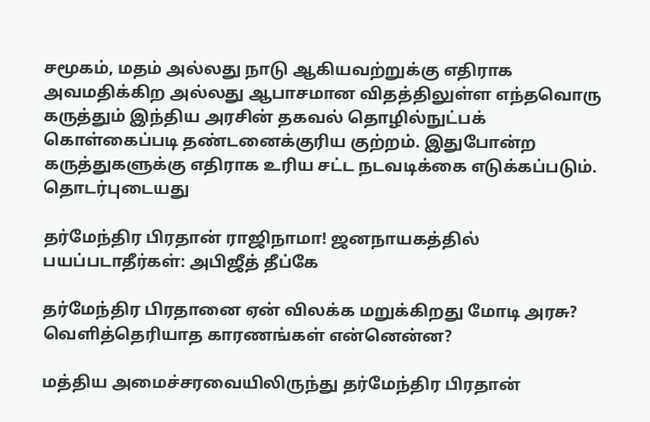சமூகம், மதம் அல்லது நாடு ஆகியவற்றுக்கு எதிராக அவமதிக்கிற அல்லது ஆபாசமான விதத்திலுள்ள எந்தவொரு கருத்தும் இந்திய அரசின் தகவல் தொழில்நுட்பக் கொள்கைப்படி தண்டனைக்குரிய குற்றம். இதுபோன்ற கருத்துகளுக்கு எதிராக உரிய சட்ட நடவடிக்கை எடுக்கப்படும்.
தொடர்புடையது

தர்மேந்திர பிரதான் ராஜிநாமா! ஜனநாயகத்தில் பயப்படாதீர்கள்: அபிஜீத் தீப்கே

தர்மேந்திர பிரதானை ஏன் விலக்க மறுக்கிறது மோடி அரசு? வெளித்தெரியாத காரணங்கள் என்னென்ன?

மத்திய அமைச்சரவையிலிருந்து தர்மேந்திர பிரதான்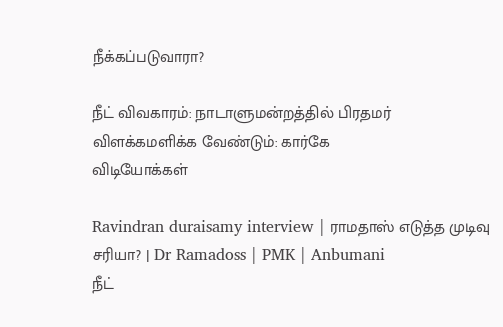நீக்கப்படுவாரா?

நீட் விவகாரம்: நாடாளுமன்றத்தில் பிரதமர் விளக்கமளிக்க வேண்டும்: கார்கே
விடியோக்கள்

Ravindran duraisamy interview | ராமதாஸ் எடுத்த முடிவு சரியா? | Dr Ramadoss | PMK | Anbumani
நீட்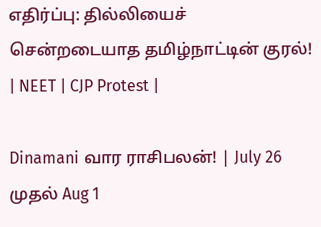எதிர்ப்பு: தில்லியைச் சென்றடையாத தமிழ்நாட்டின் குரல்! | NEET | CJP Protest |

Dinamani வார ராசிபலன்! | July 26 முதல் Aug 1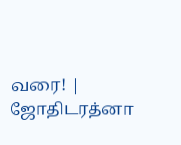வரை! | ஜோதிடரத்னா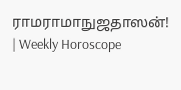ராமராமாநுஜதாஸன்! | Weekly Horoscope